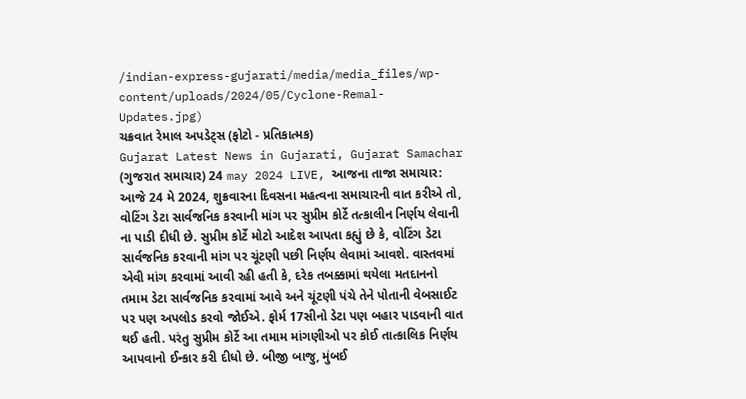/indian-express-gujarati/media/media_files/wp-content/uploads/2024/05/Cyclone-Remal-Updates.jpg)
ચક્રવાત રેમાલ અપડેટ્સ (ફોટો - પ્રતિકાત્મક)
Gujarat Latest News in Gujarati, Gujarat Samachar (ગુજરાત સમાચાર) 24 may 2024 LIVE, આજના તાજા સમાચાર: આજે 24 મે 2024, શુક્રવારના દિવસના મહત્વના સમાચારની વાત કરીએ તો, વોટિંગ ડેટા સાર્વજનિક કરવાની માંગ પર સુપ્રીમ કોર્ટે તત્કાલીન નિર્ણય લેવાની ના પાડી દીધી છે. સુપ્રીમ કોર્ટે મોટો આદેશ આપતા કહ્યું છે કે, વોટિંગ ડેટા સાર્વજનિક કરવાની માંગ પર ચૂંટણી પછી નિર્ણય લેવામાં આવશે. વાસ્તવમાં એવી માંગ કરવામાં આવી રહી હતી કે, દરેક તબક્કામાં થયેલા મતદાનનો તમામ ડેટા સાર્વજનિક કરવામાં આવે અને ચૂંટણી પંચે તેને પોતાની વેબસાઈટ પર પણ અપલોડ કરવો જોઈએ. ફોર્મ 17સીનો ડેટા પણ બહાર પાડવાની વાત થઈ હતી. પરંતુ સુપ્રીમ કોર્ટે આ તમામ માંગણીઓ પર કોઈ તાત્કાલિક નિર્ણય આપવાનો ઈન્કાર કરી દીધો છે. બીજી બાજુ, મુંબઈ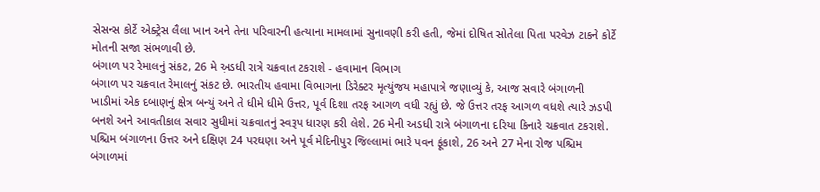સેસન્સ કોર્ટે એક્ટ્રેસ લૈલા ખાન અને તેના પરિવારની હત્યાના મામલામાં સુનાવણી કરી હતી, જેમાં દોષિત સોતેલા પિતા પરવેઝ ટાકને કોર્ટે મોતની સજા સંભળાવી છે.
બંગાળ પર રેમાલનું સંકટ, 26 મે અ઼ડધી રાત્રે ચક્રવાત ટકરાશે - હવામાન વિભાગ
બંગાળ પર ચક્રવાત રેમાલનું સંકટ છે. ભારતીય હવામા વિભાગના ડિરેક્ટર મૃત્યુંજય મહાપાત્રે જણાવ્યું કે, આજ સવારે બંગાળની ખાડીમાં એક દબાણનું ક્ષેત્ર બન્યું અને તે ધીમે ધીમે ઉત્તર, પૂર્વ દિશા તરફ આગળ વધી રહ્યું છે. જે ઉત્તર તરફ આગળ વધશે ત્યારે ઝડપી બનશે અને આવતીકાલ સવાર સુધીમાં ચક્રવાતનું સ્વરૂપ ધારણ કરી લેશે. 26 મેની અડધી રાત્રે બંગાળના દરિયા કિનારે ચક્રવાત ટકરાશે. પશ્ચિમ બંગાળના ઉત્તર અને દક્ષિણ 24 પરઘણા અને પૂર્વ મેદિનીપુર જિલ્લામાં ભારે પવન ફૂંકાશે, 26 અને 27 મેના રોજ પશ્ચિમ બંગાળમાં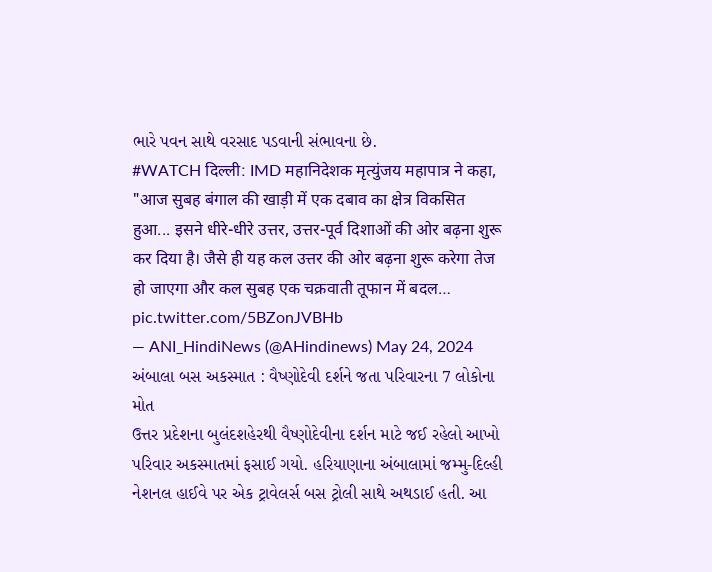ભારે પવન સાથે વરસાદ પડવાની સંભાવના છે.
#WATCH दिल्ली: IMD महानिदेशक मृत्युंजय महापात्र ने कहा, "आज सुबह बंगाल की खाड़ी में एक दबाव का क्षेत्र विकसित हुआ... इसने धीरे-धीरे उत्तर, उत्तर-पूर्व दिशाओं की ओर बढ़ना शुरू कर दिया है। जैसे ही यह कल उत्तर की ओर बढ़ना शुरू करेगा तेज हो जाएगा और कल सुबह एक चक्रवाती तूफान में बदल… pic.twitter.com/5BZonJVBHb
— ANI_HindiNews (@AHindinews) May 24, 2024
અંબાલા બસ અકસ્માત : વૈષ્ણોદેવી દર્શને જતા પરિવારના 7 લોકોના મોત
ઉત્તર પ્રદેશના બુલંદશહેરથી વૈષ્ણોદેવીના દર્શન માટે જઈ રહેલો આખો પરિવાર અકસ્માતમાં ફસાઈ ગયો. હરિયાણાના અંબાલામાં જમ્મુ-દિલ્હી નેશનલ હાઈવે પર એક ટ્રાવેલર્સ બસ ટ્રોલી સાથે અથડાઈ હતી. આ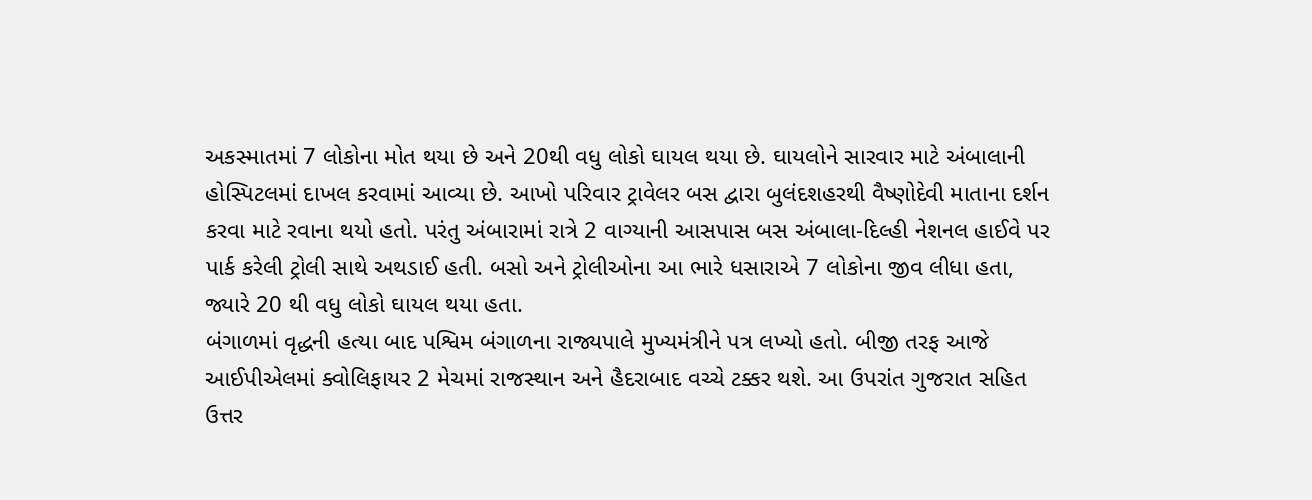અકસ્માતમાં 7 લોકોના મોત થયા છે અને 20થી વધુ લોકો ઘાયલ થયા છે. ઘાયલોને સારવાર માટે અંબાલાની હોસ્પિટલમાં દાખલ કરવામાં આવ્યા છે. આખો પરિવાર ટ્રાવેલર બસ દ્વારા બુલંદશહરથી વૈષ્ણોદેવી માતાના દર્શન કરવા માટે રવાના થયો હતો. પરંતુ અંબારામાં રાત્રે 2 વાગ્યાની આસપાસ બસ અંબાલા-દિલ્હી નેશનલ હાઈવે પર પાર્ક કરેલી ટ્રોલી સાથે અથડાઈ હતી. બસો અને ટ્રોલીઓના આ ભારે ધસારાએ 7 લોકોના જીવ લીધા હતા, જ્યારે 20 થી વધુ લોકો ઘાયલ થયા હતા.
બંગાળમાં વૃદ્ધની હત્યા બાદ પશ્વિમ બંગાળના રાજ્યપાલે મુખ્યમંત્રીને પત્ર લખ્યો હતો. બીજી તરફ આજે આઈપીએલમાં ક્વોલિફાયર 2 મેચમાં રાજસ્થાન અને હૈદરાબાદ વચ્ચે ટક્કર થશે. આ ઉપરાંત ગુજરાત સહિત ઉત્તર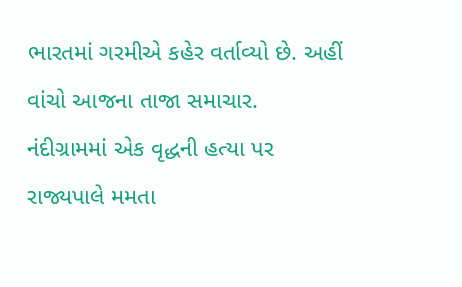ભારતમાં ગરમીએ કહેર વર્તાવ્યો છે. અહીં વાંચો આજના તાજા સમાચાર.
નંદીગ્રામમાં એક વૃદ્ધની હત્યા પર રાજ્યપાલે મમતા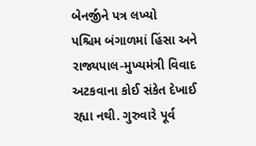બેનર્જીને પત્ર લખ્યો
પશ્ચિમ બંગાળમાં હિંસા અને રાજ્યપાલ-મુખ્યમંત્રી વિવાદ અટકવાના કોઈ સંકેત દેખાઈ રહ્યા નથી. ગુરુવારે પૂર્વ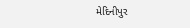મેદિનીપુર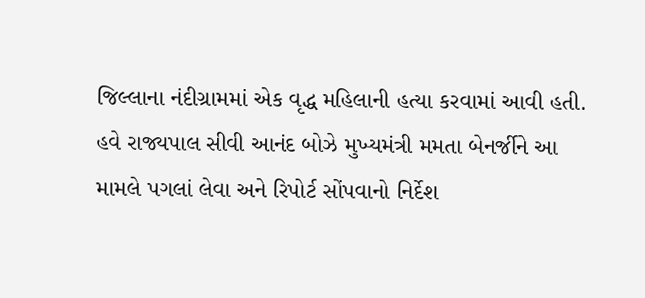જિલ્લાના નંદીગ્રામમાં એક વૃદ્ધ મહિલાની હત્યા કરવામાં આવી હતી. હવે રાજ્યપાલ સીવી આનંદ બોઝે મુખ્યમંત્રી મમતા બેનર્જીને આ મામલે પગલાં લેવા અને રિપોર્ટ સોંપવાનો નિર્દેશ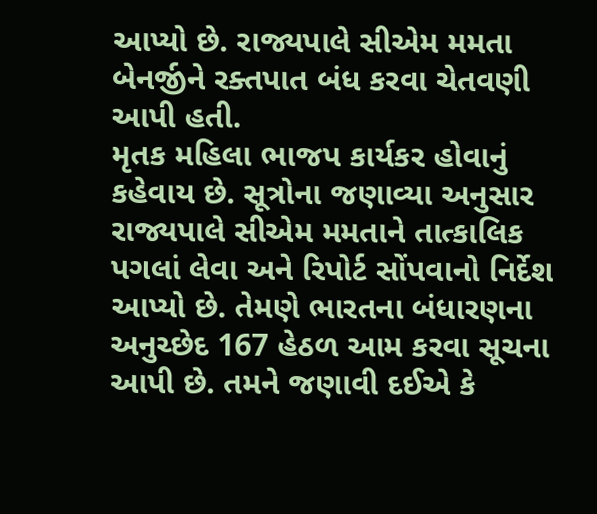આપ્યો છે. રાજ્યપાલે સીએમ મમતા બેનર્જીને રક્તપાત બંધ કરવા ચેતવણી આપી હતી.
મૃતક મહિલા ભાજપ કાર્યકર હોવાનું કહેવાય છે. સૂત્રોના જણાવ્યા અનુસાર રાજ્યપાલે સીએમ મમતાને તાત્કાલિક પગલાં લેવા અને રિપોર્ટ સોંપવાનો નિર્દેશ આપ્યો છે. તેમણે ભારતના બંધારણના અનુચ્છેદ 167 હેઠળ આમ કરવા સૂચના આપી છે. તમને જણાવી દઈએ કે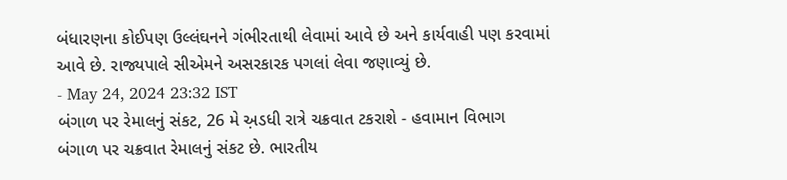બંધારણના કોઈપણ ઉલ્લંઘનને ગંભીરતાથી લેવામાં આવે છે અને કાર્યવાહી પણ કરવામાં આવે છે. રાજ્યપાલે સીએમને અસરકારક પગલાં લેવા જણાવ્યું છે.
- May 24, 2024 23:32 IST
બંગાળ પર રેમાલનું સંકટ, 26 મે અ઼ડધી રાત્રે ચક્રવાત ટકરાશે - હવામાન વિભાગ
બંગાળ પર ચક્રવાત રેમાલનું સંકટ છે. ભારતીય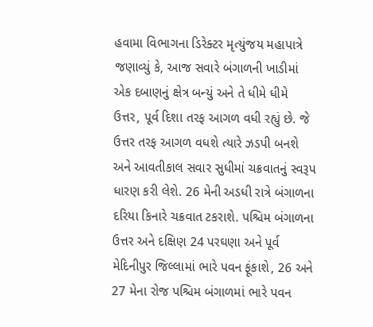હવામા વિભાગના ડિરેક્ટર મૃત્યુંજય મહાપાત્રે જણાવ્યું કે, આજ સવારે બંગાળની ખાડીમાં એક દબાણનું ક્ષેત્ર બન્યું અને તે ધીમે ધીમે ઉત્તર, પૂર્વ દિશા તરફ આગળ વધી રહ્યું છે. જે ઉત્તર તરફ આગળ વધશે ત્યારે ઝડપી બનશે અને આવતીકાલ સવાર સુધીમાં ચક્રવાતનું સ્વરૂપ ધારણ કરી લેશે. 26 મેની અડધી રાત્રે બંગાળના દરિયા કિનારે ચક્રવાત ટકરાશે. પશ્ચિમ બંગાળના ઉત્તર અને દક્ષિણ 24 પરઘણા અને પૂર્વ મેદિનીપુર જિલ્લામાં ભારે પવન ફૂંકાશે, 26 અને 27 મેના રોજ પશ્ચિમ બંગાળમાં ભારે પવન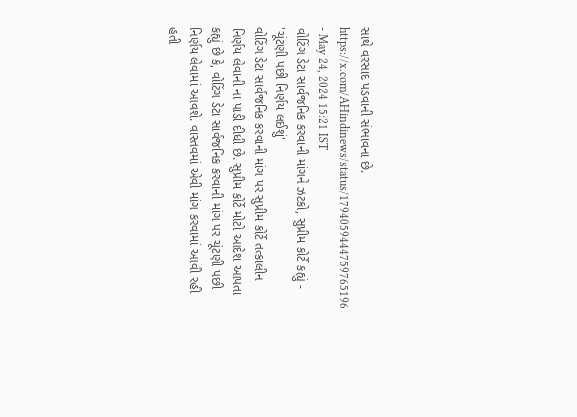સાથે વરસાદ પડવાની સંભાવના છે.
https://x.com/AHindinews/status/1794059444759765196
- May 24, 2024 15:21 IST
વોટિંગ ડેટા સાર્વજનિક કરવાની માંગને ઝટકો, સુપ્રીમ કોર્ટે કહ્યું - 'ચૂંટણી પછી નિર્ણય લઈશું'
વોટિંગ ડેટા સાર્વજનિક કરવાની માંગ પર સુપ્રીમ કોર્ટે તત્કાલીન નિર્ણય લેવાની ના પાડી દીધી છે. સુપ્રીમ કોર્ટે મોટો આદેશ આપતા કહ્યું છે કે, વોટિંગ ડેટા સાર્વજનિક કરવાની માંગ પર ચૂંટણી પછી નિર્ણય લેવામાં આવશે. વાસ્તવમાં એવી માંગ કરવામાં આવી રહી હતી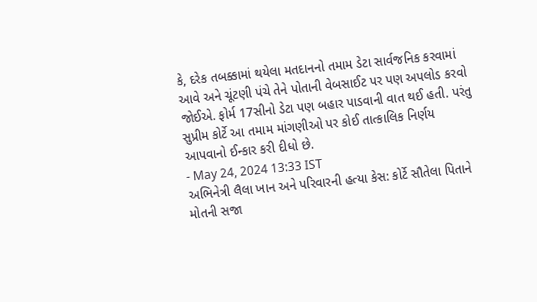કે, દરેક તબક્કામાં થયેલા મતદાનનો તમામ ડેટા સાર્વજનિક કરવામાં આવે અને ચૂંટણી પંચે તેને પોતાની વેબસાઈટ પર પણ અપલોડ કરવો જોઈએ. ફોર્મ 17સીનો ડેટા પણ બહાર પાડવાની વાત થઈ હતી. પરંતુ સુપ્રીમ કોર્ટે આ તમામ માંગણીઓ પર કોઈ તાત્કાલિક નિર્ણય આપવાનો ઈન્કાર કરી દીધો છે.
- May 24, 2024 13:33 IST
અભિનેત્રી લૈલા ખાન અને પરિવારની હત્યા કેસ: કોર્ટે સૌતેલા પિતાને મોતની સજા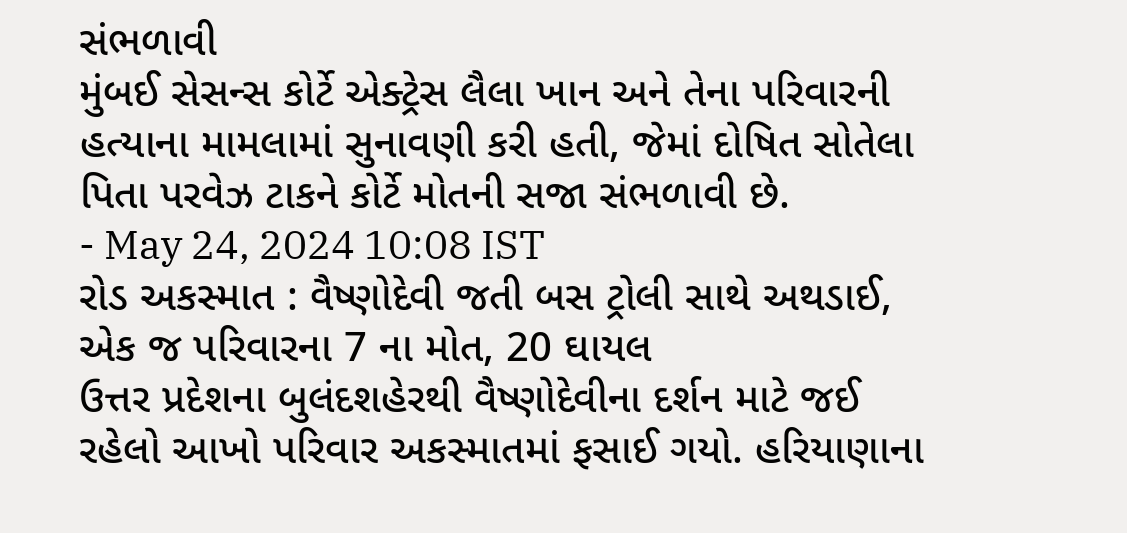સંભળાવી
મુંબઈ સેસન્સ કોર્ટે એક્ટ્રેસ લૈલા ખાન અને તેના પરિવારની હત્યાના મામલામાં સુનાવણી કરી હતી, જેમાં દોષિત સોતેલા પિતા પરવેઝ ટાકને કોર્ટે મોતની સજા સંભળાવી છે.
- May 24, 2024 10:08 IST
રોડ અકસ્માત : વૈષ્ણોદેવી જતી બસ ટ્રોલી સાથે અથડાઈ, એક જ પરિવારના 7 ના મોત, 20 ઘાયલ
ઉત્તર પ્રદેશના બુલંદશહેરથી વૈષ્ણોદેવીના દર્શન માટે જઈ રહેલો આખો પરિવાર અકસ્માતમાં ફસાઈ ગયો. હરિયાણાના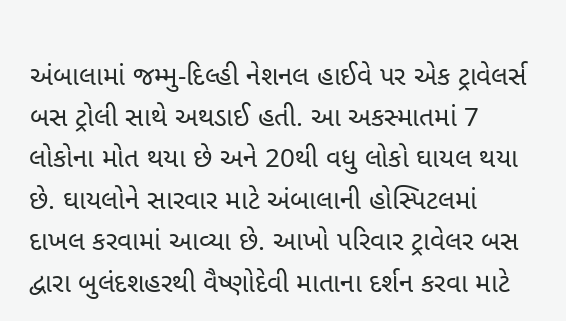અંબાલામાં જમ્મુ-દિલ્હી નેશનલ હાઈવે પર એક ટ્રાવેલર્સ બસ ટ્રોલી સાથે અથડાઈ હતી. આ અકસ્માતમાં 7 લોકોના મોત થયા છે અને 20થી વધુ લોકો ઘાયલ થયા છે. ઘાયલોને સારવાર માટે અંબાલાની હોસ્પિટલમાં દાખલ કરવામાં આવ્યા છે. આખો પરિવાર ટ્રાવેલર બસ દ્વારા બુલંદશહરથી વૈષ્ણોદેવી માતાના દર્શન કરવા માટે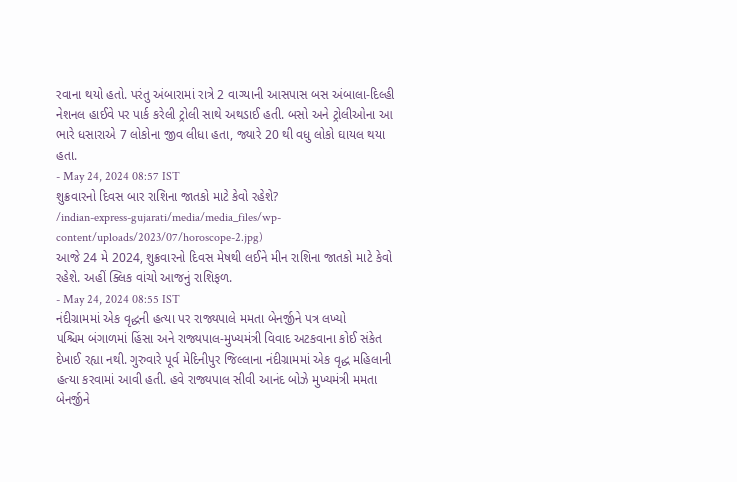રવાના થયો હતો. પરંતુ અંબારામાં રાત્રે 2 વાગ્યાની આસપાસ બસ અંબાલા-દિલ્હી નેશનલ હાઈવે પર પાર્ક કરેલી ટ્રોલી સાથે અથડાઈ હતી. બસો અને ટ્રોલીઓના આ ભારે ધસારાએ 7 લોકોના જીવ લીધા હતા, જ્યારે 20 થી વધુ લોકો ઘાયલ થયા હતા.
- May 24, 2024 08:57 IST
શુક્રવારનો દિવસ બાર રાશિના જાતકો માટે કેવો રહેશે?
/indian-express-gujarati/media/media_files/wp-content/uploads/2023/07/horoscope-2.jpg)
આજે 24 મે 2024, શુક્રવારનો દિવસ મેષથી લઈને મીન રાશિના જાતકો માટે કેવો રહેશે. અહીં ક્લિક વાંચો આજનું રાશિફળ.
- May 24, 2024 08:55 IST
નંદીગ્રામમાં એક વૃદ્ધની હત્યા પર રાજ્યપાલે મમતા બેનર્જીને પત્ર લખ્યો
પશ્ચિમ બંગાળમાં હિંસા અને રાજ્યપાલ-મુખ્યમંત્રી વિવાદ અટકવાના કોઈ સંકેત દેખાઈ રહ્યા નથી. ગુરુવારે પૂર્વ મેદિનીપુર જિલ્લાના નંદીગ્રામમાં એક વૃદ્ધ મહિલાની હત્યા કરવામાં આવી હતી. હવે રાજ્યપાલ સીવી આનંદ બોઝે મુખ્યમંત્રી મમતા બેનર્જીને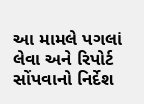આ મામલે પગલાં લેવા અને રિપોર્ટ સોંપવાનો નિર્દેશ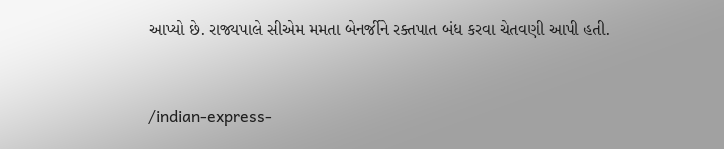આપ્યો છે. રાજ્યપાલે સીએમ મમતા બેનર્જીને રક્તપાત બંધ કરવા ચેતવણી આપી હતી.


/indian-express-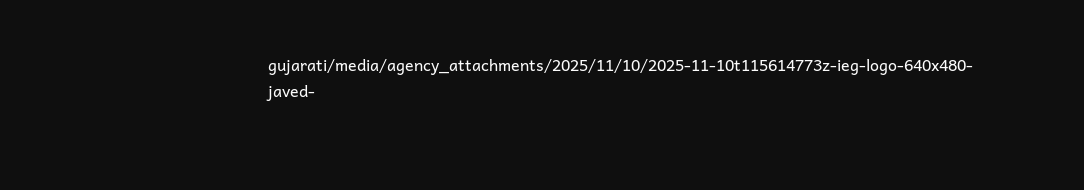gujarati/media/agency_attachments/2025/11/10/2025-11-10t115614773z-ieg-logo-640x480-javed-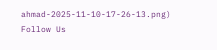ahmad-2025-11-10-17-26-13.png)
Follow Us